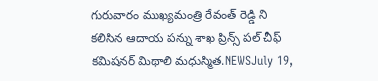గురువారం ముఖ్యమంత్రి రేవంత్ రెడ్డి ని కలిసిన ఆదాయ పన్ను శాఖ ప్రిన్స్ పల్ చీఫ్ కమిషనర్ మిథాలి మధుస్మిత.NEWSJuly 19,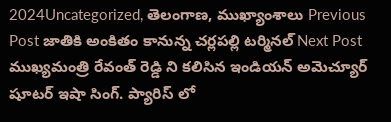2024Uncategorized, తెలంగాణ, ముఖ్యాంశాలు Previous Post జాతికి అంకితం కానున్న చర్లపల్లి టర్మినల్ Next Post ముఖ్యమంత్రి రేవంత్ రెడ్డి ని కలిసిన ఇండియన్ అమెచ్యూర్ షూటర్ ఇషా సింగ్. ప్యారిస్ లో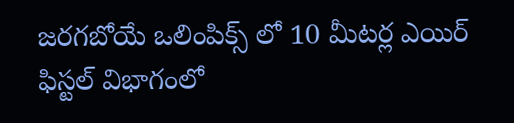జరగబోయే ఒలింపిక్స్ లో 10 మీటర్ల ఎయిర్ ఫిస్టల్ విభాగంలో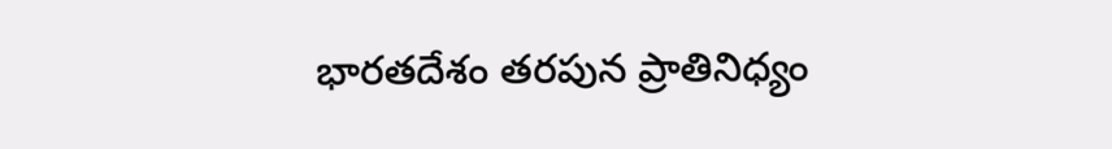భారతదేశం తరపున ప్రాతినిధ్యం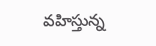వహిస్తున్న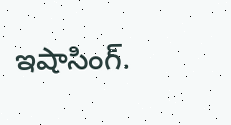ఇషాసింగ్.